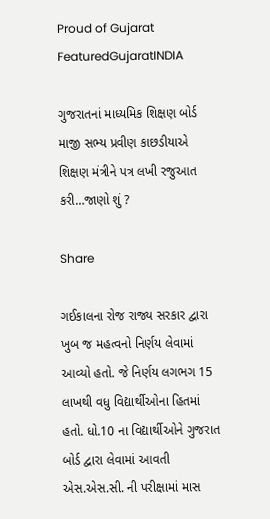Proud of Gujarat
FeaturedGujaratINDIA

ગુજરાતનાં માધ્યમિક શિક્ષણ બોર્ડ માજી સભ્ય પ્રવીણ કાછડીયાએ શિક્ષણ મંત્રીને પત્ર લખી રજુઆત કરી…જાણો શું ?

Share

ગઈકાલના રોજ રાજ્ય સરકાર દ્વારા ખુબ જ મહત્વનો નિર્ણય લેવામાં આવ્યો હતો. જે નિર્ણય લગભગ 15 લાખથી વધુ વિદ્યાર્થીઓના હિતમાં હતો. ધો.10 ના વિદ્યાર્થીઓને ગુજરાત બોર્ડ દ્વારા લેવામાં આવતી એસ.એસ.સી. ની પરીક્ષામાં માસ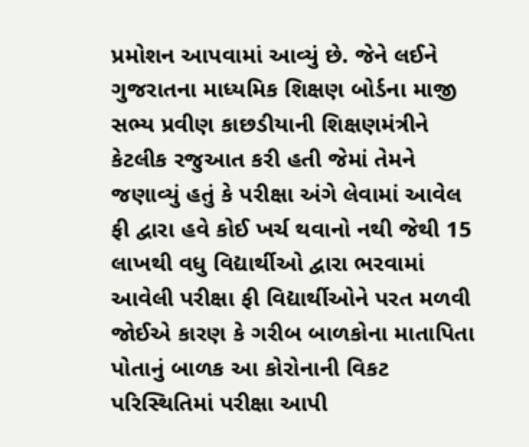પ્રમોશન આપવામાં આવ્યું છે. જેને લઈને ગુજરાતના માધ્યમિક શિક્ષણ બોર્ડના માજી સભ્ય પ્રવીણ કાછડીયાની શિક્ષણમંત્રીને કેટલીક રજુઆત કરી હતી જેમાં તેમને જણાવ્યું હતું કે પરીક્ષા અંગે લેવામાં આવેલ ફી દ્વારા હવે કોઈ ખર્ચ થવાનો નથી જેથી 15 લાખથી વધુ વિદ્યાર્થીઓ દ્વારા ભરવામાં આવેલી પરીક્ષા ફી વિદ્યાર્થીઓને પરત મળવી જોઈએ કારણ કે ગરીબ બાળકોના માતાપિતા પોતાનું બાળક આ કોરોનાની વિકટ પરિસ્થિતિમાં પરીક્ષા આપી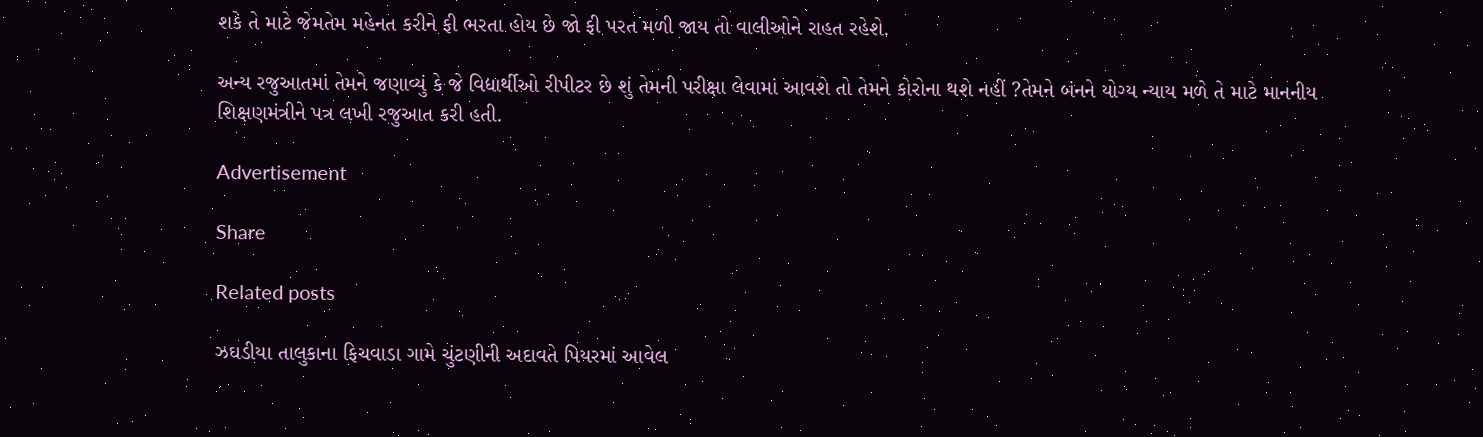શકે તે માટે જેમતેમ મહેનત કરીને ફી ભરતા હોય છે જો ફી પરત મળી જાય તો વાલીઓને રાહત રહેશે.

અન્ય રજુઆતમાં તેમને જણાવ્યું કે જે વિદ્યાર્થીઓ રીપીટર છે શું તેમની પરીક્ષા લેવામાં આવશે તો તેમને કોરોના થશે નહીં ?તેમને બંનને યોગ્ય ન્યાય મળે તે માટે માનનીય શિક્ષણમંત્રીને પત્ર લખી રજુઆત કરી હતી.

Advertisement

Share

Related posts

ઝઘડીયા તાલુકાના ફિચવાડા ગામે ચુંટણીની અદાવતે પિયરમાં આવેલ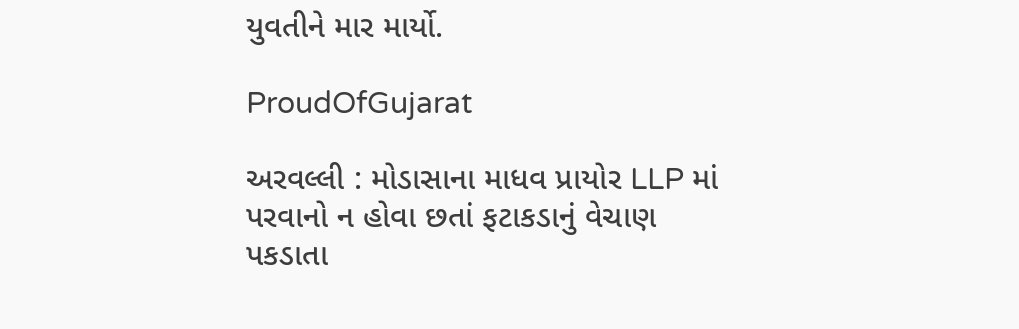યુવતીને માર માર્યો.

ProudOfGujarat

અરવલ્લી : મોડાસાના માધવ પ્રાયોર LLP માં પરવાનો ન હોવા છતાં ફટાકડાનું વેચાણ પકડાતા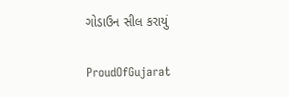ગોડાઉન સીલ કરાયું

ProudOfGujarat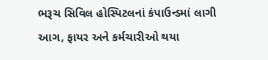ભરૂચ સિવિલ હોસ્પિટલનાં કંપાઉન્ડમાં લાગી આગ, ફાયર અને કર્મચારીઓ થયા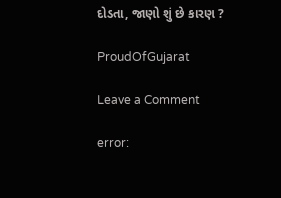દોડતા, જાણો શું છે કારણ ?

ProudOfGujarat

Leave a Comment

error: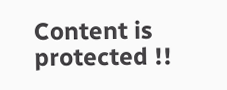Content is protected !!